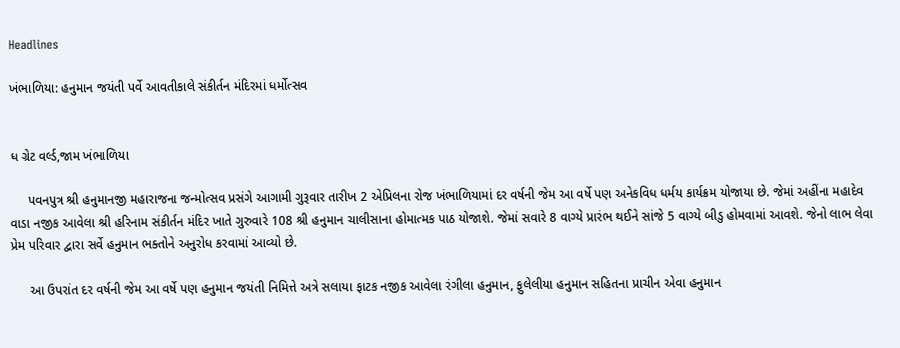Headlines

ખંભાળિયા: હનુમાન જયંતી પર્વે આવતીકાલે સંકીર્તન મંદિરમાં ધર્મોત્સવ


ધ ગ્રેટ વર્લ્ડ,જામ ખંભાળિયા

     પવનપુત્ર શ્રી હનુમાનજી મહારાજના જન્મોત્સવ પ્રસંગે આગામી ગુરૂવાર તારીખ 2 એપ્રિલના રોજ ખંભાળિયામાં દર વર્ષની જેમ આ વર્ષે પણ અનેકવિધ ધર્મય કાર્યક્રમ યોજાયા છે. જેમાં અહીંના મહાદેવ વાડા નજીક આવેલા શ્રી હરિનામ સંકીર્તન મંદિર ખાતે ગુરુવારે 108 શ્રી હનુમાન ચાલીસાના હોમાત્મક પાઠ યોજાશે. જેમાં સવારે 8 વાગ્યે પ્રારંભ થઈને સાંજે 5 વાગ્યે બીડુ હોમવામાં આવશે. જેનો લાભ લેવા પ્રેમ પરિવાર દ્વારા સર્વે હનુમાન ભક્તોને અનુરોધ કરવામાં આવ્યો છે.

     આ ઉપરાંત દર વર્ષની જેમ આ વર્ષે પણ હનુમાન જયંતી નિમિત્તે અત્રે સલાયા ફાટક નજીક આવેલા રંગીલા હનુમાન, ફુલેલીયા હનુમાન સહિતના પ્રાચીન એવા હનુમાન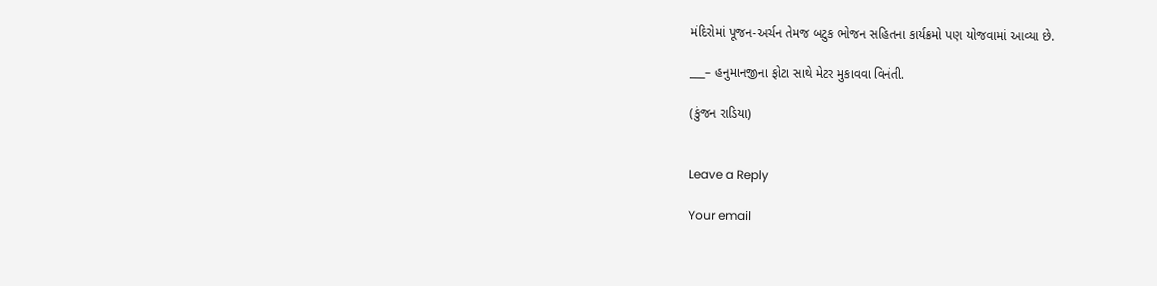મંદિરોમાં પૂજન-અર્ચન તેમજ બટુક ભોજન સહિતના કાર્યક્રમો પણ યોજવામાં આવ્યા છે.

___– હનુમાનજીના ફોટા સાથે મેટર મુકાવવા વિનંતી.

(કુંજન રાડિયા)


Leave a Reply

Your email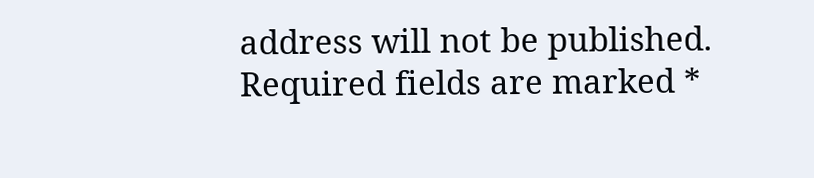address will not be published. Required fields are marked *